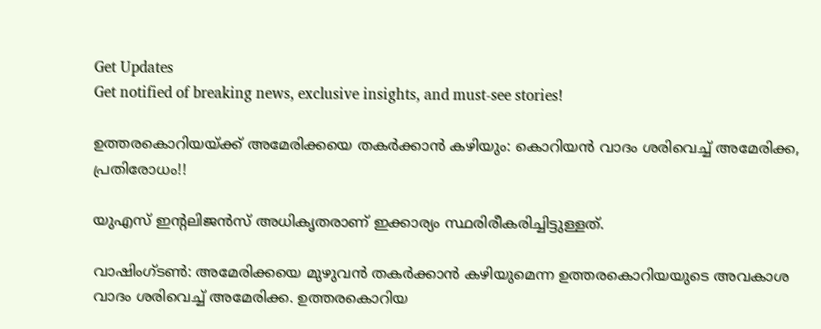Get Updates
Get notified of breaking news, exclusive insights, and must-see stories!

ഉത്തരകൊറിയയ്ക്ക് അമേരിക്കയെ തകര്‍ക്കാന്‍ കഴിയും: കൊറിയന്‍ വാദം ശരിവെച്ച് അമേരിക്ക, പ്രതിരോധം!!

യുഎസ് ഇന്‍റലിജന്‍സ് അധികൃതരാണ് ഇക്കാര്യം സ്ഥരിരീകരിച്ചിട്ടുള്ളത്.

വാഷിംഗ്ടണ്‍: അമേരിക്കയെ മുഴുവന്‍ തകര്‍ക്കാന്‍ കഴിയുമെന്ന ഉത്തരകൊറിയയുടെ അവകാശ വാദം ശരിവെച്ച് അമേരിക്ക. ഉത്തരകൊറിയ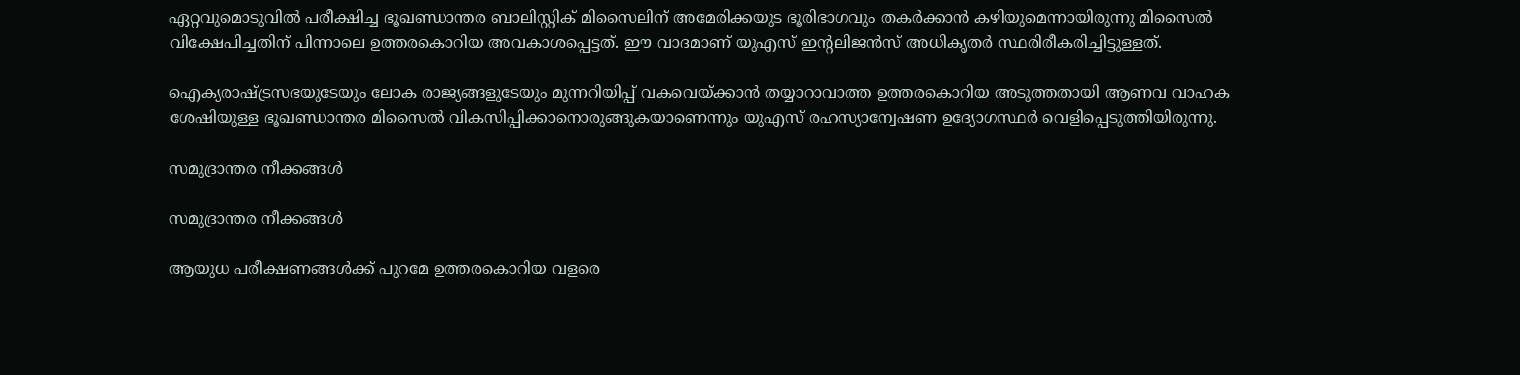ഏറ്റവുമൊടുവില്‍ പരീക്ഷിച്ച ഭൂഖണ്ഡാന്തര ബാലിസ്റ്റിക് മിസൈലിന് അമേരിക്കയുട ഭൂരിഭാഗവും തകര്‍ക്കാന്‍ കഴിയുമെന്നായിരുന്നു മിസൈല്‍ വിക്ഷേപിച്ചതിന് പിന്നാലെ ഉത്തരകൊറിയ അവകാശപ്പെട്ടത്. ഈ വാദമാണ് യുഎസ് ഇന്‍റലിജന്‍സ് അധികൃതര്‍ സ്ഥരിരീകരിച്ചിട്ടുള്ളത്.

ഐക്യരാഷ്ട്രസഭയുടേയും ലോക രാജ്യങ്ങളുടേയും മുന്നറിയിപ്പ് വകവെയ്ക്കാന്‍ തയ്യാറാവാത്ത ഉത്തരകൊറിയ അടുത്തതായി ആണവ വാഹക ശേഷിയുള്ള ഭൂഖണ്ഡാന്തര മിസൈല്‍ വികസിപ്പിക്കാനൊരുങ്ങുകയാണെന്നും യുഎസ് രഹസ്യാന്വേഷണ ഉദ്യോഗസ്ഥര്‍ വെളിപ്പെടുത്തിയിരുന്നു.

സമുദ്രാന്തര നീക്കങ്ങള്‍

സമുദ്രാന്തര നീക്കങ്ങള്‍

ആയുധ പരീക്ഷണങ്ങള്‍ക്ക് പുറമേ ഉത്തരകൊറിയ വളരെ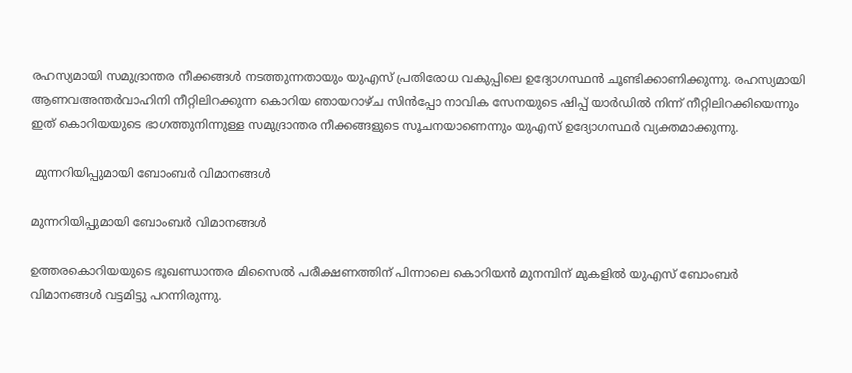രഹസ്യമായി സമുദ്രാന്തര നീക്കങ്ങള്‍ നടത്തുന്നതായും യുഎസ് പ്രതിരോധ വകുപ്പിലെ ഉദ്യോഗസ്ഥന്‍ ചൂണ്ടിക്കാണിക്കുന്നു. രഹസ്യമായി ആണവഅന്തര്‍വാഹിനി നീറ്റിലിറക്കുന്ന കൊറിയ ഞായറാഴ്ച സിന്‍പ്പോ നാവിക സേനയുടെ ഷിപ്പ് യാര്‍ഡില്‍ നിന്ന് നീറ്റിലിറക്കിയെന്നും ഇത് കൊറിയയുടെ ഭാഗത്തുനിന്നുള്ള സമുദ്രാന്തര നീക്കങ്ങളുടെ സൂചനയാണെന്നും യുഎസ് ഉദ്യോഗസ്ഥര്‍ വ്യക്തമാക്കുന്നു.

 മുന്നറിയിപ്പുമായി ബോംബര്‍ വിമാനങ്ങള്‍

മുന്നറിയിപ്പുമായി ബോംബര്‍ വിമാനങ്ങള്‍

ഉത്തരകൊറിയയുടെ ഭൂഖണ്ഡാന്തര മിസൈല്‍ പരീക്ഷണത്തിന് പിന്നാലെ കൊറിയന്‍ മുനമ്പിന് മുകളില്‍ യുഎസ് ബോംബര്‍ വിമാനങ്ങള്‍ വട്ടമിട്ടു പറന്നിരുന്നു.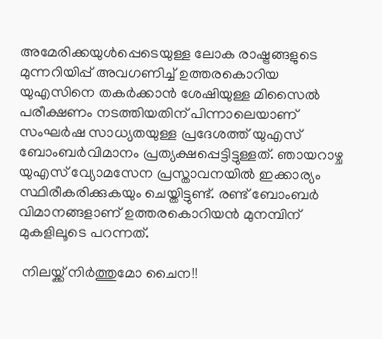അമേരിക്കയുള്‍പ്പെടെയുള്ള ലോക രാഷ്ട്രങ്ങളുടെ മുന്നറിയിപ്പ് അവഗണിച്ച് ഉത്തരകൊറിയ യുഎസിനെ തകര്‍ക്കാന്‍ ശേഷിയുള്ള മിസൈല്‍ പരീക്ഷണം നടത്തിയതിന് പിന്നാലെയാണ് സംഘര്‍ഷ സാധ്യതയുള്ള പ്രദേശത്ത് യുഎസ് ബോംബര്‍വിമാനം പ്രത്യക്ഷപ്പെട്ടിട്ടുള്ളത്. ഞായറാഴ്ച യുഎസ് വ്യോമസേന പ്രസ്താവനയില്‍ ഇക്കാര്യം സ്ഥിരീകരിക്കുകയും ചെയ്തിട്ടുണ്ട്. രണ്ട് ബോംബര്‍ വിമാനങ്ങളാണ് ഉത്തരകൊറിയന്‍ മുനമ്പിന് മുകളിലൂടെ പറന്നത്.

 നിലയ്ക്ക് നിര്‍ത്തുമോ ചൈന!!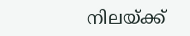നിലയ്ക്ക്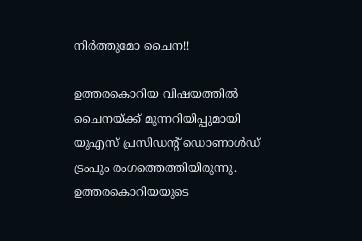നിര്‍ത്തുമോ ചൈന!!

ഉത്തരകൊറിയ വിഷയത്തില്‍ ചൈനയ്ക്ക് മുന്നറിയിപ്പുമായി യുഎസ് പ്രസിഡന്‍റ് ഡൊണാള്‍ഡ് ട്രംപും രംഗത്തെത്തിയിരുന്നു. ഉത്തരകൊറിയയുടെ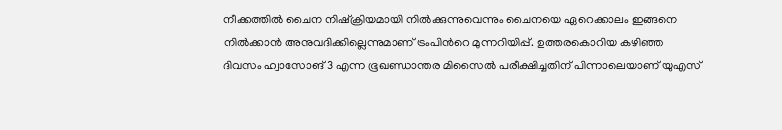നീക്കത്തില്‍ ചൈന നിഷ്ക്രിയമായി നില്‍ക്കുന്നുവെന്നും ചൈനയെ ഏറെക്കാലം ഇങ്ങനെ നില്‍ക്കാന്‍ അനുവദിക്കില്ലെന്നുമാണ് ട്രംപിന്‍റെ മുന്നറിയിപ്പ്. ഉത്തരകൊറിയ കഴിഞ്ഞ ദിവസം ഹ്വാസോങ് 3 എന്ന ഭൂഖണ്ഡാന്തര മിസൈല്‍ പരീക്ഷിച്ചതിന് പിന്നാലെയാണ് യുഎസ്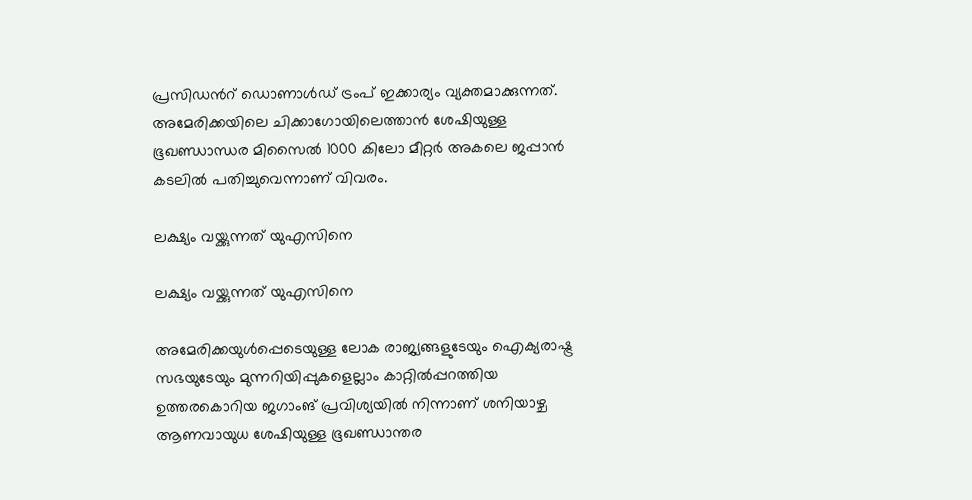പ്രസിഡന്‍റ് ഡൊണാള്‍ഡ് ട്രംപ് ഇക്കാര്യം വ്യക്തമാക്കുന്നത്. അമേരിക്കയിലെ ചിക്കാഗോയിലെത്താന്‍ ശേഷിയുള്ള ഭൂഖണ്ഡാന്ധര മിസൈല്‍ 1000 കിലോ മീറ്റര്‍ അകലെ ജപ്പാന്‍ കടലില്‍ പതിച്ചുവെന്നാണ് വിവരം.

ലക്ഷ്യം വയ്ക്കുന്നത് യുഎസിനെ

ലക്ഷ്യം വയ്ക്കുന്നത് യുഎസിനെ

അമേരിക്കയുള്‍പ്പെടെയുള്ള ലോക രാജ്യങ്ങളുടേയും ഐക്യരാഷ്ട്ര സഭയുടേയും മുന്നറിയിപ്പുകളെല്ലാം കാറ്റില്‍പ്പറത്തിയ ഉത്തരകൊറിയ ജഗാംങ് പ്രവിശ്യയില്‍ നിന്നാണ് ശനിയാഴ്ച ആണവായുധ ശേഷിയുള്ള ഭൂഖണ്ഡാന്തര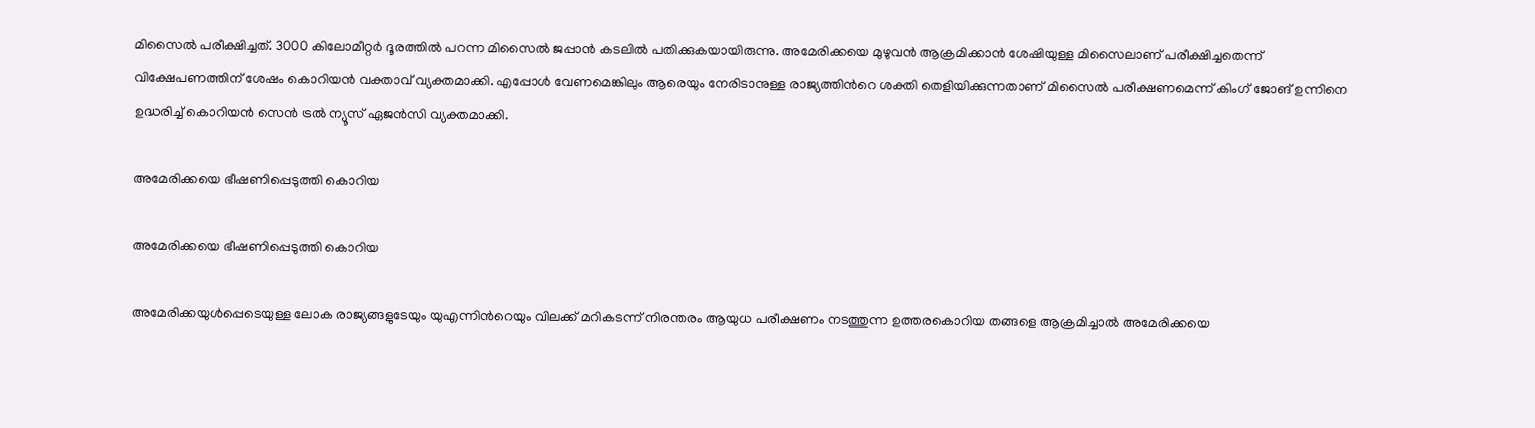മിസൈല്‍ പരീക്ഷിച്ചത്. 3000 കിലോമീറ്റര്‍ ദൂരത്തില്‍ പറന്ന മിസൈല്‍ ജപ്പാന്‍ കടലില്‍ പതിക്കുകയായിരുന്നു. അമേരിക്കയെ മുഴുവന്‍ ആക്രമിക്കാന്‍ ശേഷിയുള്ള മിസൈലാണ് പരീക്ഷിച്ചതെന്ന് വിക്ഷേപണത്തിന് ശേഷം കൊറിയന്‍ വക്താവ് വ്യക്തമാക്കി. എപ്പോള്‍ വേണമെങ്കിലും ആരെയും നേരിടാനുള്ള രാജ്യത്തിന്‍റെ ശക്തി തെളിയിക്കുന്നതാണ് മിസൈല്‍ പരീക്ഷണമെന്ന് കിംഗ് ജോങ് ഉന്നിനെ ഉദ്ധരിച്ച് കൊറിയന്‍ സെന്‍ ട്രല്‍ ന്യൂസ് ഏജന്‍സി വ്യക്തമാക്കി.

അമേരിക്കയെ ഭീഷണിപ്പെടുത്തി കൊറിയ

അമേരിക്കയെ ഭീഷണിപ്പെടുത്തി കൊറിയ

അമേരിക്കയുള്‍പ്പെടെയുള്ള ലോക രാജ്യങ്ങളുടേയും യുഎന്നിന്‍റെയും വിലക്ക് മറികടന്ന് നിരന്തരം ആയുധ പരീക്ഷണം നടത്തുന്ന ഉത്തരകൊറിയ തങ്ങളെ ആക്രമിച്ചാല്‍ അമേരിക്കയെ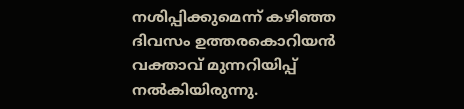നശിപ്പിക്കുമെന്ന് കഴിഞ്ഞ ദിവസം ഉത്തരകൊറിയന്‍ വക്താവ് മുന്നറിയിപ്പ് നല്‍കിയിരുന്നു.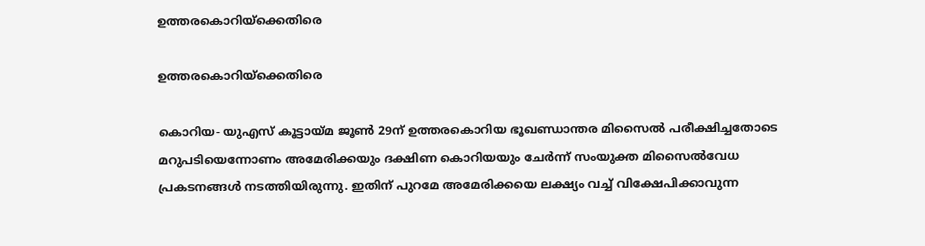ഉത്തരകൊറിയ്ക്കെതിരെ

ഉത്തരകൊറിയ്ക്കെതിരെ

കൊറിയ- യുഎസ് കൂട്ടായ്മ ജൂണ്‍ 29ന് ഉത്തരകൊറിയ ഭൂഖണ്ഡാന്തര മിസൈല്‍ പരീക്ഷിച്ചതോടെ മറുപടിയെന്നോണം അമേരിക്കയും ദക്ഷിണ കൊറിയയും ചേര്‍ന്ന് സംയുക്ത മിസൈല്‍വേധ പ്രകടനങ്ങള്‍ നടത്തിയിരുന്നു. ഇതിന് പുറമേ അമേരിക്കയെ ലക്ഷ്യം വച്ച് വിക്ഷേപിക്കാവുന്ന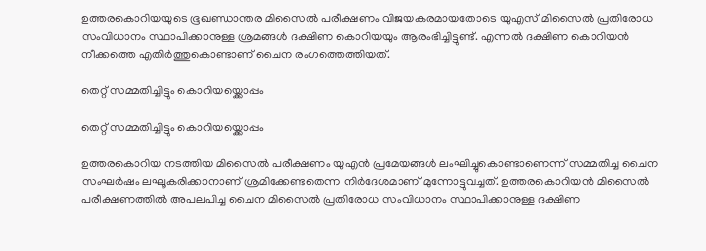ഉത്തരകൊറിയയുടെ ഭൂഖണ്ഡാന്തര മിസൈല്‍ പരീക്ഷണം വിജയകരമായതോടെ യുഎസ് മിസൈല്‍ പ്രതിരോധ സംവിധാനം സ്ഥാപിക്കാനുള്ള ശ്രമങ്ങള്‍ ദക്ഷിണ കൊറിയയും ആരംഭിച്ചിട്ടുണ്ട്. എന്നല്‍ ദക്ഷിണ കൊറിയന്‍ നീക്കത്തെ എതിര്‍ത്തുകൊണ്ടാണ് ചൈന രംഗത്തെത്തിയത്.

തെറ്റ് സമ്മതിച്ചിട്ടും കൊറിയയ്ക്കൊപ്പം

തെറ്റ് സമ്മതിച്ചിട്ടും കൊറിയയ്ക്കൊപ്പം

ഉത്തരകൊറിയ നടത്തിയ മിസൈല്‍ പരീക്ഷണം യുഎന്‍ പ്രമേയങ്ങള്‍ ലംഘിച്ചുകൊണ്ടാണെന്ന് സമ്മതിച്ച ചൈന സംഘര്‍ഷം ലഘൂകരിക്കാനാണ് ശ്രമിക്കേണ്ടതെന്ന നിര്‍ദേശമാണ് മുന്നോട്ടുവച്ചത്. ഉത്തരകൊറിയന്‍ മിസൈല്‍ പരീക്ഷണത്തില്‍ അപലപിച്ച ചൈന മിസൈല്‍ പ്രതിരോധ സംവിധാനം സ്ഥാപിക്കാനുള്ള ദക്ഷിണ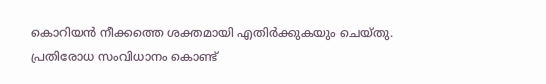കൊറിയന്‍ നീക്കത്തെ ശക്തമായി എതിര്‍ക്കുകയും ചെയ്തു. പ്രതിരോധ സംവിധാനം കൊണ്ട്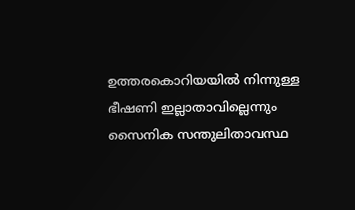ഉത്തരകൊറിയയില്‍ നിന്നുള്ള ഭീഷണി ഇല്ലാതാവില്ലെന്നും സൈനിക സന്തുലിതാവസ്ഥ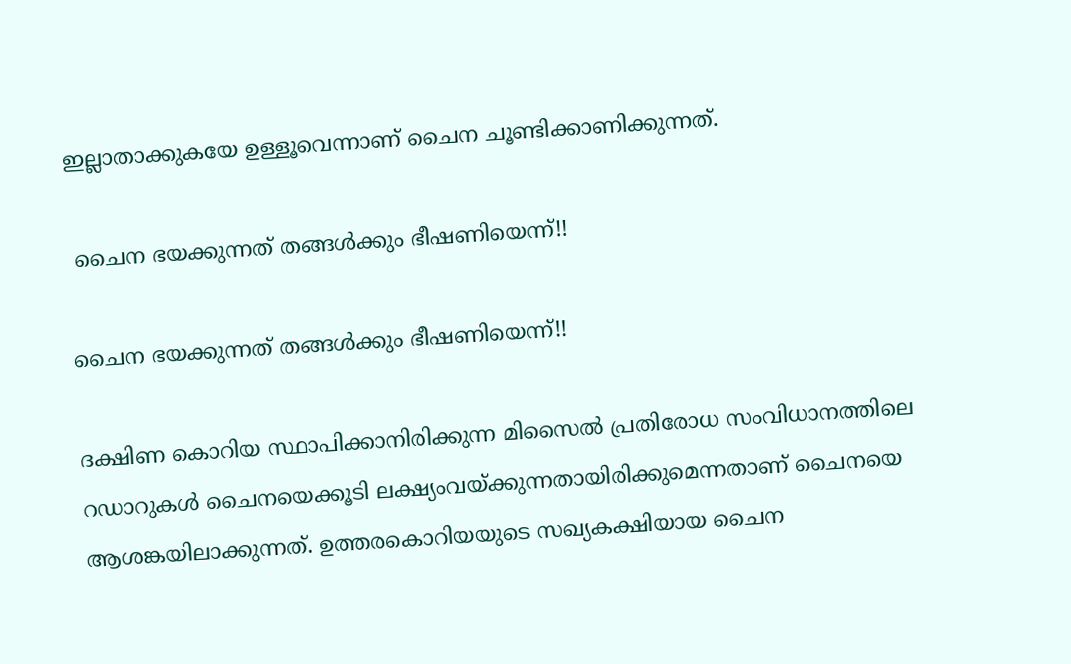ഇല്ലാതാക്കുകയേ ഉള്ളൂവെന്നാണ് ചൈന ചൂണ്ടിക്കാണിക്കുന്നത്.

 ചൈന ഭയക്കുന്നത് തങ്ങള്‍ക്കും ഭീഷണിയെന്ന്!!

ചൈന ഭയക്കുന്നത് തങ്ങള്‍ക്കും ഭീഷണിയെന്ന്!!

ദക്ഷിണ കൊറിയ സ്ഥാപിക്കാനിരിക്കുന്ന മിസൈല്‍ പ്രതിരോധ സംവിധാനത്തിലെ റഡാറുകള്‍ ചൈനയെക്കൂടി ലക്ഷ്യംവയ്ക്കുന്നതായിരിക്കുമെന്നതാണ് ചൈനയെ ആശങ്കയിലാക്കുന്നത്. ഉത്തരകൊറിയയുടെ സഖ്യകക്ഷിയായ ചൈന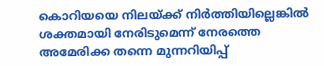കൊറിയയെ നിലയ്ക്ക് നിര്‍ത്തിയില്ലെങ്കില്‍ ശക്തമായി നേരിടുമെന്ന് നേരത്തെ അമേരിക്ക തന്നെ മുന്നറിയിപ്പ്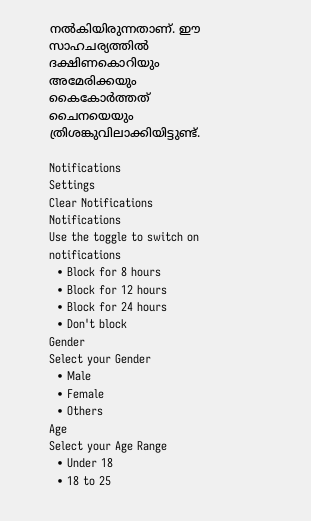നല്‍കിയിരുന്നതാണ്. ഈ സാഹചര്യത്തില്‍ ദക്ഷിണകൊറിയും അമേരിക്കയും കൈകോര്‍ത്തത് ചൈനയെയും ത്രിശങ്കുവിലാക്കിയിട്ടുണ്ട്.

Notifications
Settings
Clear Notifications
Notifications
Use the toggle to switch on notifications
  • Block for 8 hours
  • Block for 12 hours
  • Block for 24 hours
  • Don't block
Gender
Select your Gender
  • Male
  • Female
  • Others
Age
Select your Age Range
  • Under 18
  • 18 to 25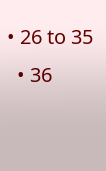• 26 to 35
  • 36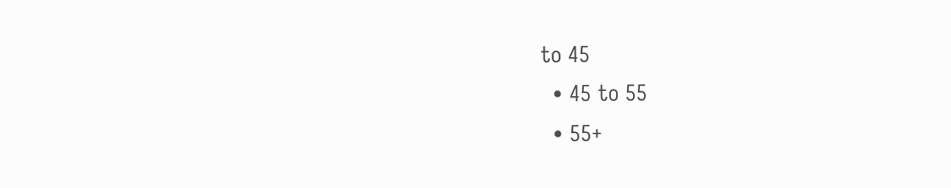to 45
  • 45 to 55
  • 55+